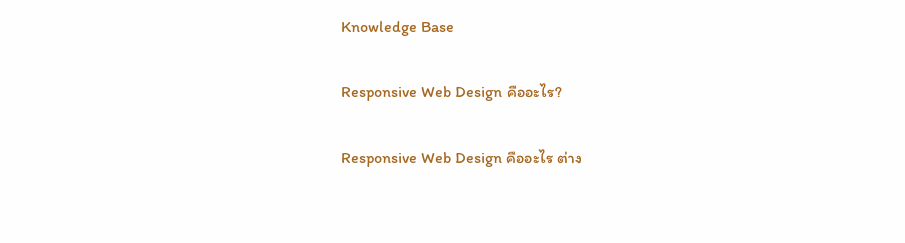Knowledge Base

Responsive Web Design คืออะไร?

Responsive Web Design คืออะไร ต่าง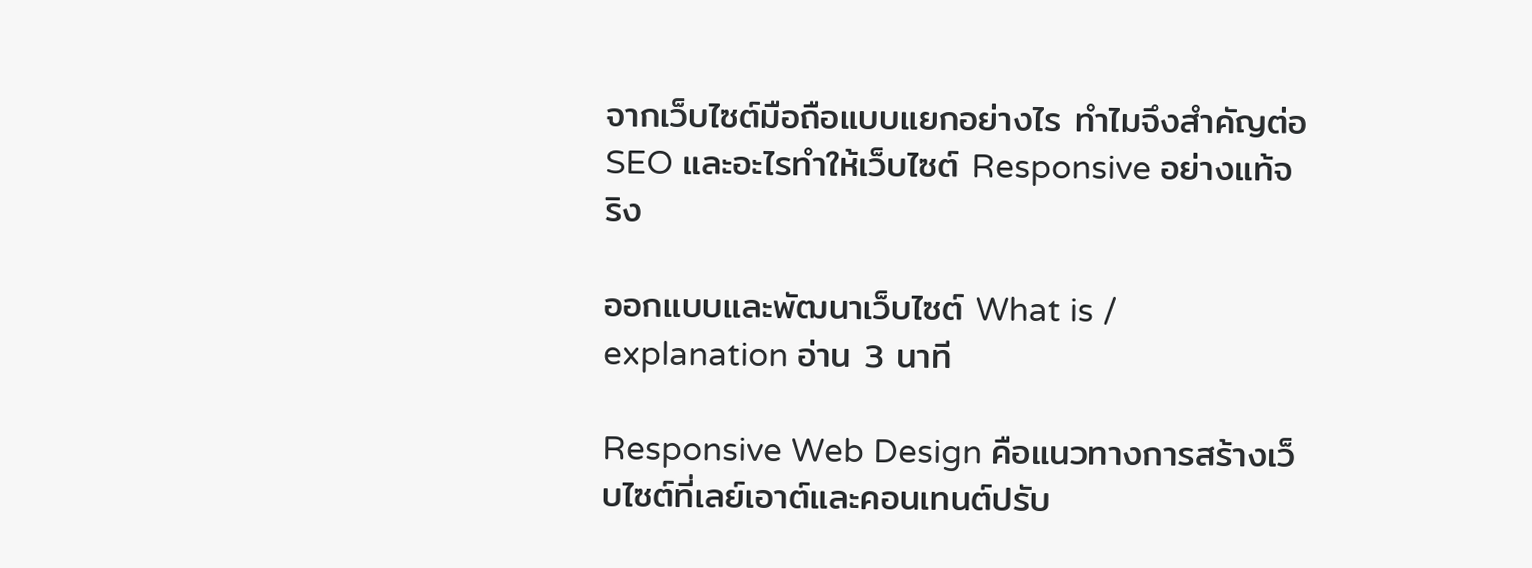จากเว็บไซต์มือถือแบบแยกอย่างไร ทำไมจึงสำคัญต่อ SEO และอะไรทำให้เว็บไซต์ Responsive อย่างแท้จริง

ออกแบบและพัฒนาเว็บไซต์ What is / explanation อ่าน 3 นาที

Responsive Web Design คือแนวทางการสร้างเว็บไซต์ที่เลย์เอาต์และคอนเทนต์ปรับ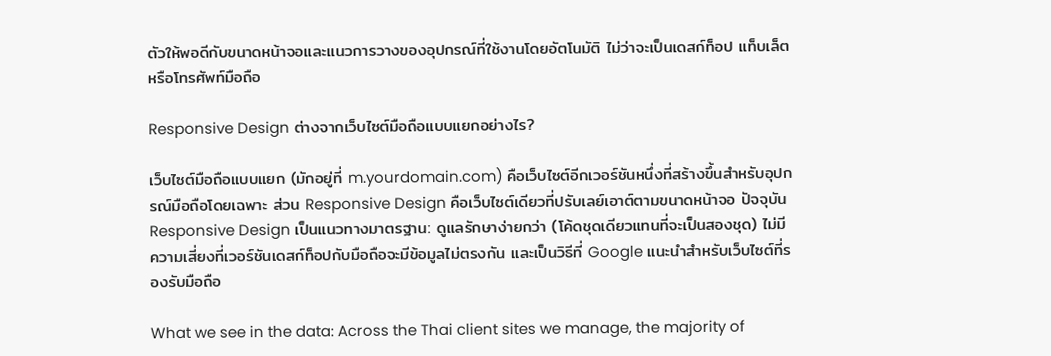ตัวให้พอดีกับขนาดหน้าจอและแนวการวางของอุปกรณ์ที่ใช้งานโดยอัตโนมัติ ไม่ว่าจะเป็นเดสก์ท็อป แท็บเล็ต หรือโทรศัพท์มือถือ

Responsive Design ต่างจากเว็บไซต์มือถือแบบแยกอย่างไร?

เว็บไซต์มือถือแบบแยก (มักอยู่ที่ m.yourdomain.com) คือเว็บไซต์อีกเวอร์ชันหนึ่งที่สร้างขึ้นสำหรับอุปกรณ์มือถือโดยเฉพาะ ส่วน Responsive Design คือเว็บไซต์เดียวที่ปรับเลย์เอาต์ตามขนาดหน้าจอ ปัจจุบัน Responsive Design เป็นแนวทางมาตรฐาน: ดูแลรักษาง่ายกว่า (โค้ดชุดเดียวแทนที่จะเป็นสองชุด) ไม่มีความเสี่ยงที่เวอร์ชันเดสก์ท็อปกับมือถือจะมีข้อมูลไม่ตรงกัน และเป็นวิธีที่ Google แนะนำสำหรับเว็บไซต์ที่รองรับมือถือ

What we see in the data: Across the Thai client sites we manage, the majority of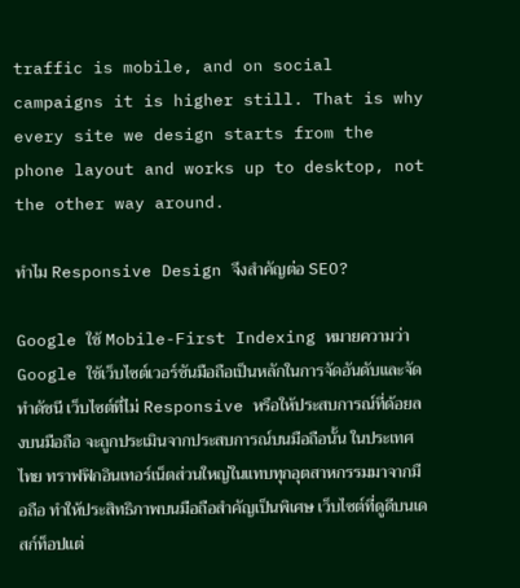traffic is mobile, and on social campaigns it is higher still. That is why every site we design starts from the phone layout and works up to desktop, not the other way around.

ทำไม Responsive Design จึงสำคัญต่อ SEO?

Google ใช้ Mobile-First Indexing หมายความว่า Google ใช้เว็บไซต์เวอร์ชันมือถือเป็นหลักในการจัดอันดับและจัดทำดัชนี เว็บไซต์ที่ไม่ Responsive หรือให้ประสบการณ์ที่ด้อยลงบนมือถือ จะถูกประเมินจากประสบการณ์บนมือถือนั้น ในประเทศไทย ทราฟฟิกอินเทอร์เน็ตส่วนใหญ่ในแทบทุกอุตสาหกรรมมาจากมือถือ ทำให้ประสิทธิภาพบนมือถือสำคัญเป็นพิเศษ เว็บไซต์ที่ดูดีบนเดสก์ท็อปแต่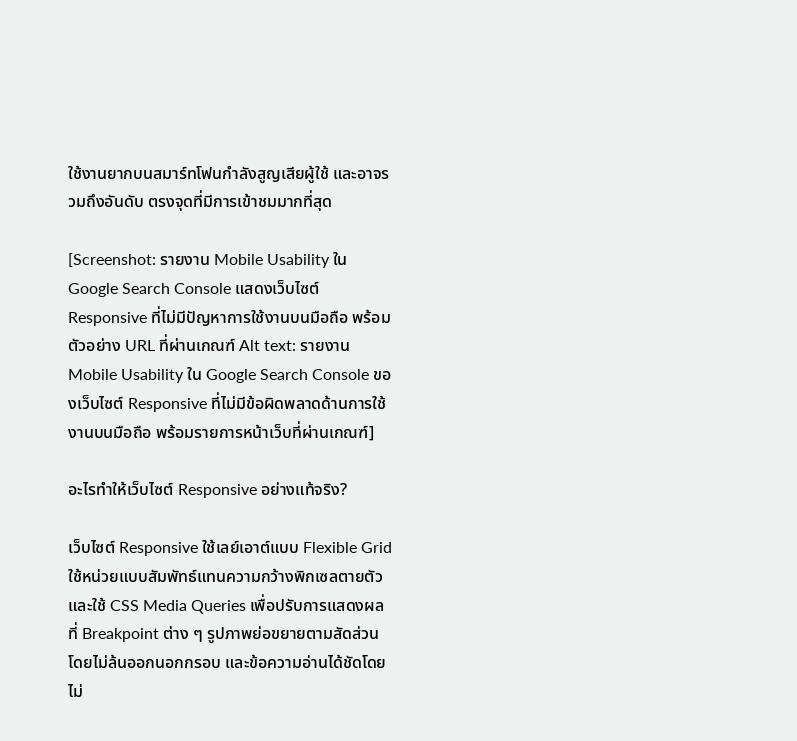ใช้งานยากบนสมาร์ทโฟนกำลังสูญเสียผู้ใช้ และอาจรวมถึงอันดับ ตรงจุดที่มีการเข้าชมมากที่สุด

[Screenshot: รายงาน Mobile Usability ใน Google Search Console แสดงเว็บไซต์ Responsive ที่ไม่มีปัญหาการใช้งานบนมือถือ พร้อมตัวอย่าง URL ที่ผ่านเกณฑ์ Alt text: รายงาน Mobile Usability ใน Google Search Console ของเว็บไซต์ Responsive ที่ไม่มีข้อผิดพลาดด้านการใช้งานบนมือถือ พร้อมรายการหน้าเว็บที่ผ่านเกณฑ์]

อะไรทำให้เว็บไซต์ Responsive อย่างแท้จริง?

เว็บไซต์ Responsive ใช้เลย์เอาต์แบบ Flexible Grid ใช้หน่วยแบบสัมพัทธ์แทนความกว้างพิกเซลตายตัว และใช้ CSS Media Queries เพื่อปรับการแสดงผลที่ Breakpoint ต่าง ๆ รูปภาพย่อขยายตามสัดส่วนโดยไม่ล้นออกนอกกรอบ และข้อความอ่านได้ชัดโดยไม่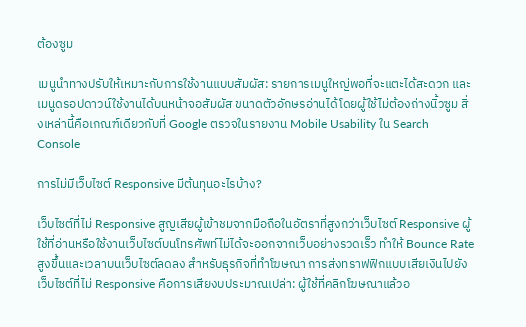ต้องซูม

เมนูนำทางปรับให้เหมาะกับการใช้งานแบบสัมผัส: รายการเมนูใหญ่พอที่จะแตะได้สะดวก และเมนูดรอปดาวน์ใช้งานได้บนหน้าจอสัมผัส ขนาดตัวอักษรอ่านได้โดยผู้ใช้ไม่ต้องถ่างนิ้วซูม สิ่งเหล่านี้คือเกณฑ์เดียวกับที่ Google ตรวจในรายงาน Mobile Usability ใน Search Console

การไม่มีเว็บไซต์ Responsive มีต้นทุนอะไรบ้าง?

เว็บไซต์ที่ไม่ Responsive สูญเสียผู้เข้าชมจากมือถือในอัตราที่สูงกว่าเว็บไซต์ Responsive ผู้ใช้ที่อ่านหรือใช้งานเว็บไซต์บนโทรศัพท์ไม่ได้จะออกจากเว็บอย่างรวดเร็ว ทำให้ Bounce Rate สูงขึ้นและเวลาบนเว็บไซต์ลดลง สำหรับธุรกิจที่ทำโฆษณา การส่งทราฟฟิกแบบเสียเงินไปยังเว็บไซต์ที่ไม่ Responsive คือการเสียงบประมาณเปล่า: ผู้ใช้ที่คลิกโฆษณาแล้วอ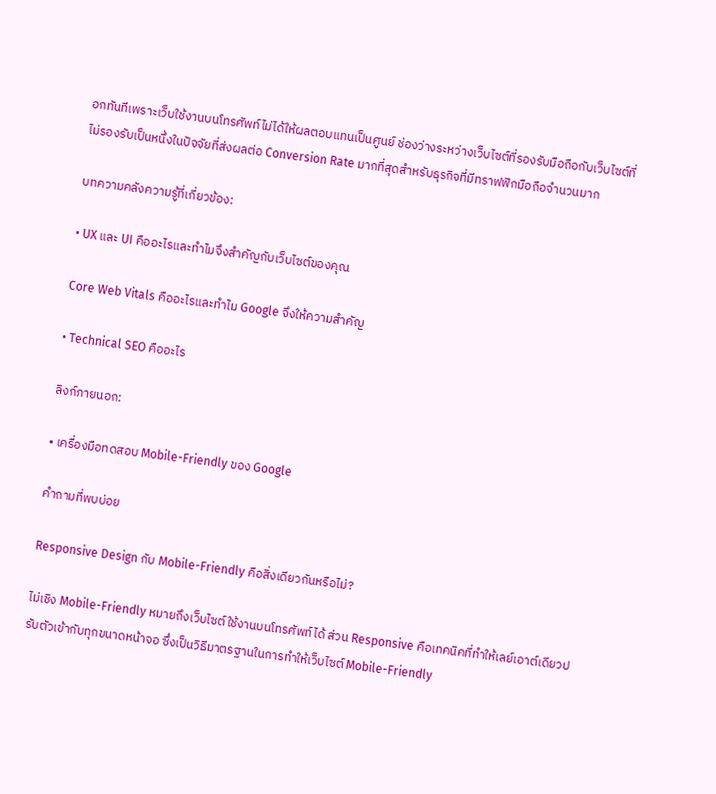อกทันทีเพราะเว็บใช้งานบนโทรศัพท์ไม่ได้ให้ผลตอบแทนเป็นศูนย์ ช่องว่างระหว่างเว็บไซต์ที่รองรับมือถือกับเว็บไซต์ที่ไม่รองรับเป็นหนึ่งในปัจจัยที่ส่งผลต่อ Conversion Rate มากที่สุดสำหรับธุรกิจที่มีทราฟฟิกมือถือจำนวนมาก

บทความคลังความรู้ที่เกี่ยวข้อง:

• UX และ UI คืออะไรและทำไมจึงสำคัญกับเว็บไซต์ของคุณ

Core Web Vitals คืออะไรและทำไม Google จึงให้ความสำคัญ

• Technical SEO คืออะไร

ลิงก์ภายนอก:

• เครื่องมือทดสอบ Mobile-Friendly ของ Google

คำถามที่พบบ่อย

Responsive Design กับ Mobile-Friendly คือสิ่งเดียวกันหรือไม่?

ไม่เชิง Mobile-Friendly หมายถึงเว็บไซต์ใช้งานบนโทรศัพท์ได้ ส่วน Responsive คือเทคนิคที่ทำให้เลย์เอาต์เดียวปรับตัวเข้ากับทุกขนาดหน้าจอ ซึ่งเป็นวิธีมาตรฐานในการทำให้เว็บไซต์ Mobile-Friendly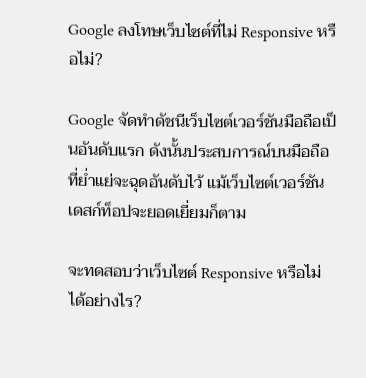Google ลงโทษเว็บไซต์ที่ไม่ Responsive หรือไม่?

Google จัดทำดัชนีเว็บไซต์เวอร์ชันมือถือเป็นอันดับแรก ดังนั้นประสบการณ์บนมือถือที่ย่ำแย่จะฉุดอันดับไว้ แม้เว็บไซต์เวอร์ชันเดสก์ท็อปจะยอดเยี่ยมก็ตาม

จะทดสอบว่าเว็บไซต์ Responsive หรือไม่ได้อย่างไร?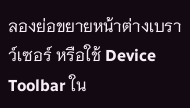ลองย่อขยายหน้าต่างเบราว์เซอร์ หรือใช้ Device Toolbar ใน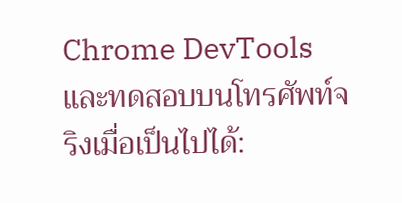Chrome DevTools และทดสอบบนโทรศัพท์จริงเมื่อเป็นไปได้: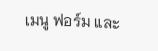เมนู ฟอร์ม และ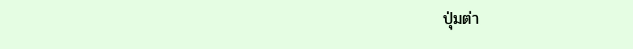ปุ่มต่า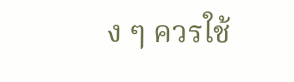ง ๆ ควรใช้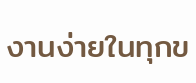งานง่ายในทุกข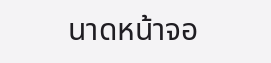นาดหน้าจอ